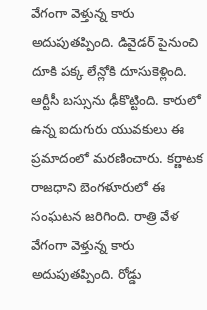వేగంగా వెళ్తున్న కారు అదుపుతప్పింది. డివైడర్ పైనుంచి దూకి పక్క లేన్లోకి దూసుకెళ్లింది. ఆర్టీసీ బస్సును ఢీకొట్టింది. కారులో ఉన్న ఐదుగురు యువకులు ఈ ప్రమాదంలో మరణించారు. కర్ణాటక రాజధాని బెంగళూరులో ఈ సంఘటన జరిగింది. రాత్రి వేళ వేగంగా వెళ్తున్న కారు అదుపుతప్పింది. రోడ్డు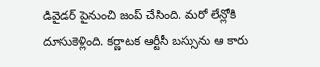డివైడర్ పైనుంచి జంప్ చేసింది. మరో లేన్లోకి దూసుకెళ్లింది. కర్ణాటక ఆర్టీసీ బస్సును ఆ కారు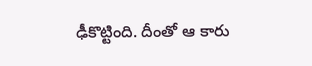ఢీకొట్టింది. దీంతో ఆ కారు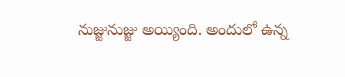నుజ్జునుజ్జు అయ్యింది. అందులో ఉన్న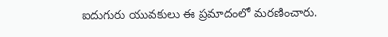ఐదుగురు యువకులు ఈ ప్రమాదంలో మరణించారు.